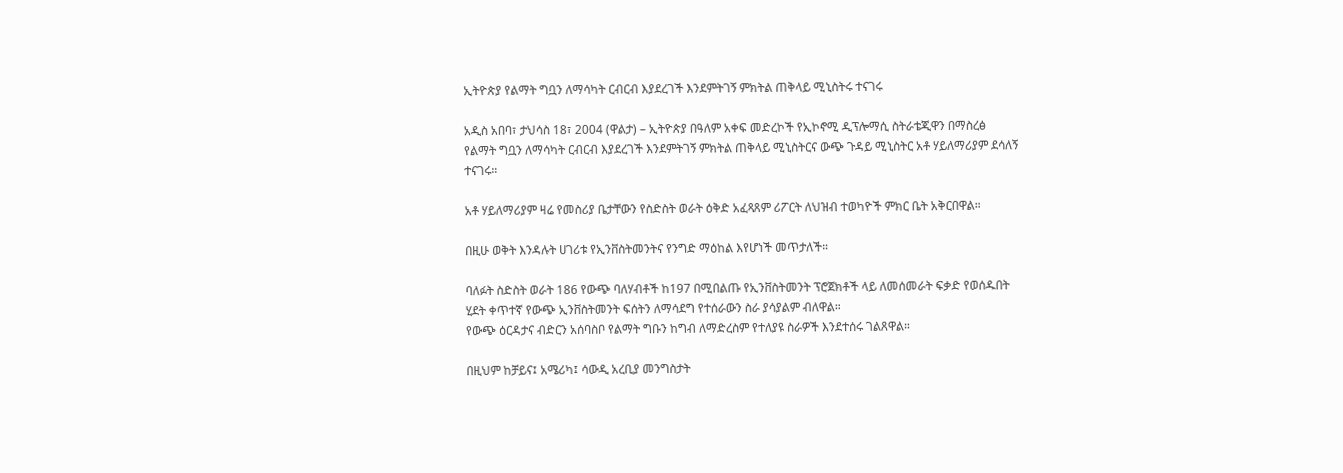ኢትዮጵያ የልማት ግቧን ለማሳካት ርብርብ እያደረገች እንደምትገኝ ምክትል ጠቅላይ ሚኒስትሩ ተናገሩ

አዲስ አበባ፣ ታህሳስ 18፣ 2004 (ዋልታ) – ኢትዮጵያ በዓለም አቀፍ መድረኮች የኢኮኖሚ ዲፕሎማሲ ስትራቴጂዋን በማስረፅ የልማት ግቧን ለማሳካት ርብርብ እያደረገች እንደምትገኝ ምክትል ጠቅላይ ሚኒስትርና ውጭ ጉዳይ ሚኒስትር አቶ ሃይለማሪያም ደሳለኝ ተናገሩ።

አቶ ሃይለማሪያም ዛሬ የመስሪያ ቤታቸውን የስድስት ወራት ዕቅድ አፈጻጸም ሪፖርት ለህዝብ ተወካዮች ምክር ቤት አቅርበዋል።

በዚሁ ወቅት እንዳሉት ሀገሪቱ የኢንቨስትመንትና የንግድ ማዕከል እየሆነች መጥታለች።

ባለፉት ስድስት ወራት 186 የውጭ ባለሃብቶች ከ197 በሚበልጡ የኢንቨስትመንት ፕሮጀክቶች ላይ ለመሰመራት ፍቃድ የወሰዱበት ሂደት ቀጥተኛ የውጭ ኢንቨስትመንት ፍሰትን ለማሳደግ የተሰራውን ስራ ያሳያልም ብለዋል።
የውጭ ዕርዳታና ብድርን አሰባስቦ የልማት ግቡን ከግብ ለማድረስም የተለያዩ ስራዎች እንደተሰሩ ገልጸዋል።

በዚህም ከቻይና፤ አሜሪካ፤ ሳውዲ አረቢያ መንግስታት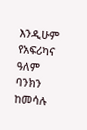እንዲሁም የአፍሪካና ዓለም ባንክን ከመሳሉ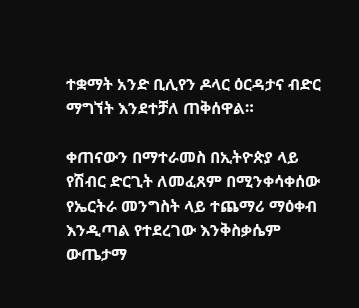ተቋማት አንድ ቢሊየን ዶላር ዕርዳታና ብድር ማግኘት እንደተቻለ ጠቅሰዋል።

ቀጠናውን በማተራመስ በኢትዮጵያ ላይ የሽብር ድርጊት ለመፈጸም በሚንቀሳቀሰው የኤርትራ መንግስት ላይ ተጨማሪ ማዕቀብ እንዲጣል የተደረገው እንቅስቃሴም ውጤታማ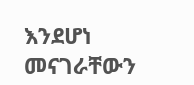እንደሆነ መናገራቸውን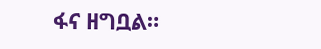ፋና ዘግቧል።